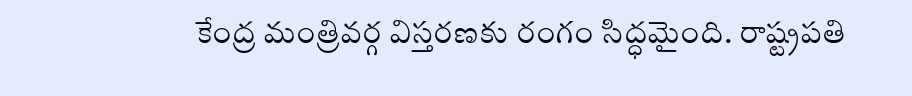కేంద్ర మంత్రివర్గ విస్తరణకు రంగం సిద్ధమైంది. రాష్ట్రపతి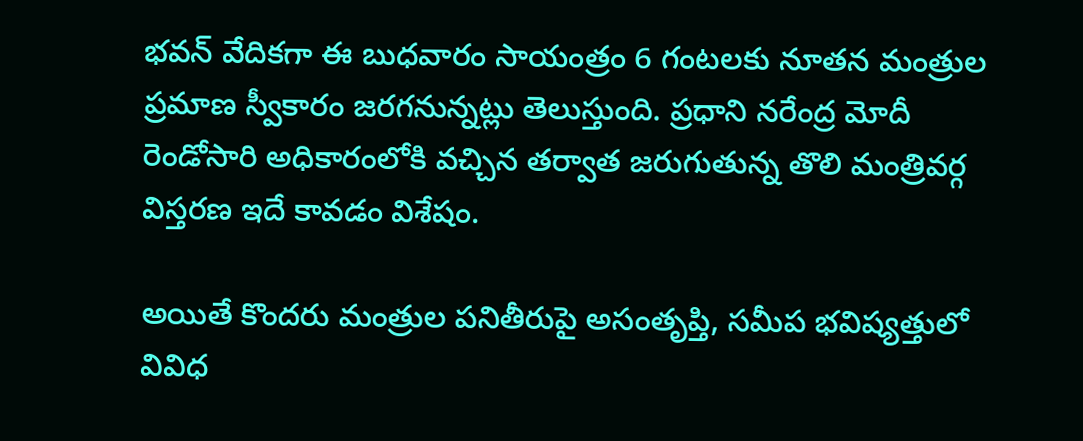భవన్ వేదికగా ఈ బుధవారం సాయంత్రం 6 గంటలకు నూతన మంత్రుల ప్రమాణ స్వీకారం జరగనున్నట్లు తెలుస్తుంది. ప్రధాని నరేంద్ర మోదీ రెండోసారి అధికారంలోకి వచ్చిన తర్వాత జరుగుతున్న తొలి మంత్రివర్గ విస్తరణ ఇదే కావడం విశేషం.

అయితే కొందరు మంత్రుల పనితీరుపై అసంతృప్తి, సమీప భవిష్యత్తులో వివిధ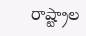రాష్ట్రాల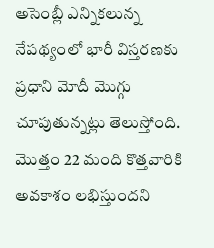అసెంబ్లీ ఎన్నికలున్న నేపథ్యంలో భారీ విస్తరణకు ప్రధాని మోదీ మొగ్గు చూపుతున్నట్లు తెలుస్తోంది. మొత్తం 22 మంది కొత్తవారికి అవకాశం లభిస్తుందని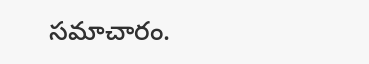సమాచారం.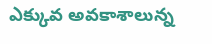ఎక్కువ అవకాశాలున్న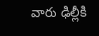వారు ఢిల్లీకి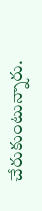చేరుకుంటున్నారు.